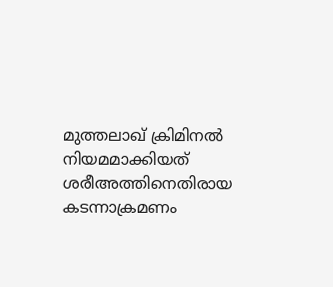മുത്തലാഖ് ക്രിമിനൽ നിയമമാക്കിയത് ശരീഅത്തിനെതിരായ കടന്നാക്രമണം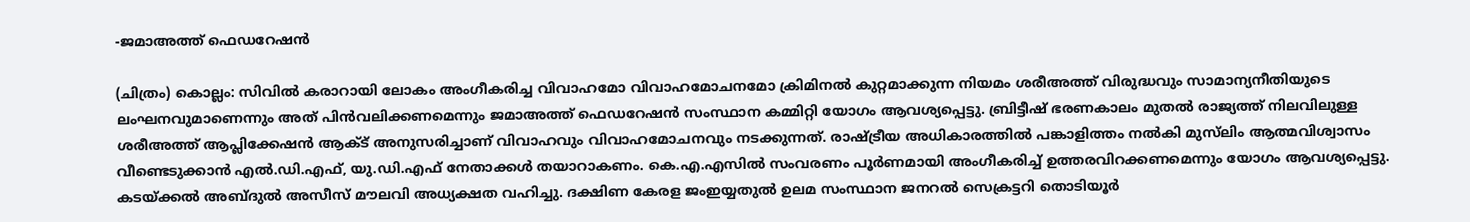-ജമാഅത്ത് ഫെഡറേഷന്‍

(ചിത്രം) കൊല്ലം: സിവില്‍ കരാറായി ലോകം അംഗീകരിച്ച വിവാഹമോ വിവാഹമോചനമോ ക്രിമിനല്‍ കുറ്റമാക്കുന്ന നിയമം ശരീഅത്ത് വിരുദ്ധവും സാമാന്യനീതിയുടെ ലംഘനവുമാണെന്നും അത് പിന്‍വലിക്കണമെന്നും ജമാഅത്ത് ഫെഡറേഷന്‍ സംസ്ഥാന കമ്മിറ്റി യോഗം ആവശ്യപ്പെട്ടു. ബ്രിട്ടീഷ് ഭരണകാലം മുതല്‍ രാജ്യത്ത് നിലവിലുള്ള ശരീഅത്ത് ആപ്ലിക്കേഷന്‍ ആക്ട് അനുസരിച്ചാണ് വിവാഹവും വിവാഹമോചനവും നടക്കുന്നത്. രാഷ്ട്രീയ അധികാരത്തില്‍ പങ്കാളിത്തം നല്‍കി മുസ്‌ലിം ആത്മവിശ്വാസം വീണ്ടെടുക്കാന്‍ എല്‍.ഡി.എഫ്, യു.ഡി.എഫ് നേതാക്കള്‍ തയാറാകണം. കെ.എ.എസിൽ സംവരണം പൂർണമായി അംഗീകരിച്ച് ഉത്തരവിറക്കണമെന്നും യോഗം ആവശ്യപ്പെട്ടു. കടയ്ക്കല്‍ അബ്ദുല്‍ അസീസ് മൗലവി അധ്യക്ഷത വഹിച്ചു. ദക്ഷിണ കേരള ജംഇയ്യതുല്‍ ഉലമ സംസ്ഥാന ജനറല്‍ സെക്രട്ടറി തൊടിയൂര്‍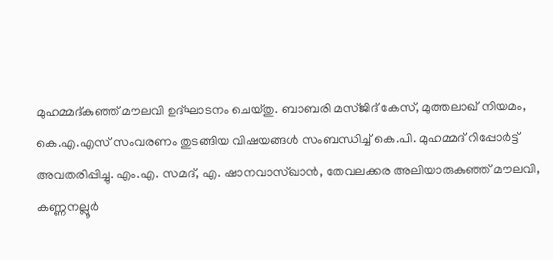മുഹമ്മദ്കുഞ്ഞ് മൗലവി ഉദ്ഘാടനം ചെയ്തു. ബാബരി മസ്ജിദ് കേസ്, മുത്തലാഖ് നിയമം, കെ.എ.എസ് സംവരണം തുടങ്ങിയ വിഷയങ്ങള്‍ സംബന്ധിച്ച് കെ.പി. മുഹമ്മദ് റിപ്പോര്‍ട്ട് അവതരിപ്പിച്ചു. എം.എ. സമദ്, എ. ഷാനവാസ്ഖാന്‍, തേവലക്കര അലിയാരുകുഞ്ഞ് മൗലവി, കണ്ണനല്ലൂര്‍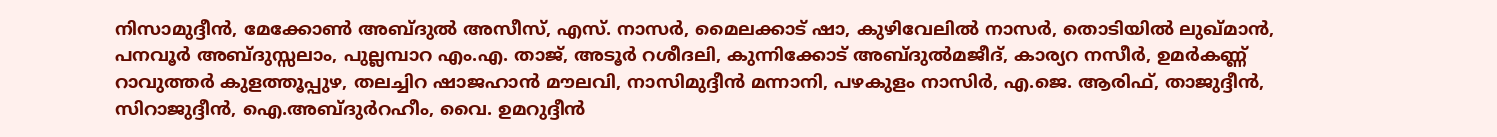നിസാമുദ്ദീന്‍, മേക്കോണ്‍ അബ്ദുൽ അസീസ്, എസ്. നാസര്‍, മൈലക്കാട് ഷാ, കുഴിവേലില്‍ നാസര്‍, തൊടിയില്‍ ലുഖ്മാന്‍, പനവൂര്‍ അബ്ദുസ്സലാം, പുല്ലമ്പാറ എം.എ. താജ്, അടൂര്‍ റശീദലി, കുന്നിക്കോട് അബ്ദുല്‍മജീദ്, കാര്യറ നസീര്‍, ഉമര്‍കണ്ണ് റാവുത്തര്‍ കുളത്തൂപ്പുഴ, തലച്ചിറ ഷാജഹാന്‍ മൗലവി, നാസിമുദ്ദീന്‍ മന്നാനി, പഴകുളം നാസിര്‍, എ.ജെ. ആരിഫ്, താജുദ്ദീന്‍, സിറാജുദ്ദീന്‍, ഐ.അബ്ദുര്‍റഹീം, വൈ. ഉമറുദ്ദീന്‍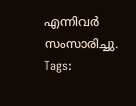എന്നിവര്‍ സംസാരിച്ചു.
Tags: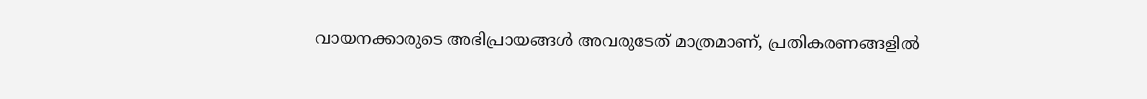വായനക്കാരുടെ അഭിപ്രായങ്ങള്‍ അവരുടേത് മാത്രമാണ്, പ്രതികരണങ്ങളിൽ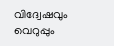വിദ്വേഷവും വെറുപ്പും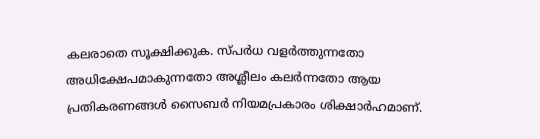കലരാതെ സൂക്ഷിക്കുക. സ്പർധ വളർത്തുന്നതോ അധിക്ഷേപമാകുന്നതോ അശ്ലീലം കലർന്നതോ ആയ പ്രതികരണങ്ങൾ സൈബർ നിയമപ്രകാരം ശിക്ഷാർഹമാണ്.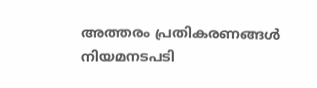അത്തരം പ്രതികരണങ്ങൾ നിയമനടപടി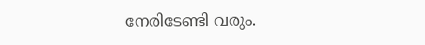നേരിടേണ്ടി വരും.